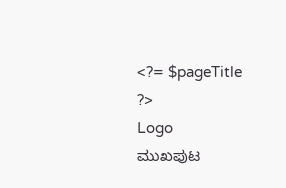<?= $pageTitle ?>
Logo
ಮುಖಪುಟ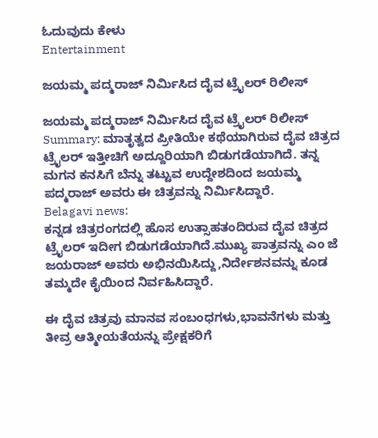ಓದುವುದು ಕೇಳು
Entertainment

ಜಯಮ್ಮ ಪದ್ಮರಾಜ್ ನಿರ್ಮಿಸಿದ ದೈವ ಟ್ರೈಲರ್ ರಿಲೀಸ್

ಜಯಮ್ಮ ಪದ್ಮರಾಜ್ ನಿರ್ಮಿಸಿದ ದೈವ ಟ್ರೈಲರ್ ರಿಲೀಸ್
Summary: ಮಾತೃತ್ವದ ಪ್ರೀತಿಯೇ ಕಥೆಯಾಗಿರುವ ದೈವ ಚಿತ್ರದ ಟ್ರೈಲರ್ ಇತ್ತೀಚಿಗೆ ಅದ್ದೂರಿಯಾಗಿ ಬಿಡುಗಡೆಯಾಗಿದೆ. ತನ್ನ ಮಗನ ಕನಸಿಗೆ ಬೆನ್ನು ತಟ್ಟುವ ಉದ್ದೇಶದಿಂದ ಜಯಮ್ಮ ಪದ್ಮರಾಜ್ ಅವರು ಈ ಚಿತ್ರವನ್ನು ನಿರ್ಮಿಸಿದ್ದಾರೆ.
Belagavi news:
ಕನ್ನಡ ಚಿತ್ರರಂಗದಲ್ಲಿ ಹೊಸ ಉತ್ಸಾಹತಂದಿರುವ ದೈವ ಚಿತ್ರದ ಟ್ರೈಲರ್ ಇದೀಗ ಬಿಡುಗಡೆಯಾಗಿದೆ.ಮುಖ್ಯ ಪಾತ್ರವನ್ನು ಎಂ ಜೆ ಜಯರಾಜ್ ಅವರು ಅಭಿನಯಿಸಿದ್ದು,ನಿರ್ದೇಶನವನ್ನು ಕೂಡ ತಮ್ಮದೇ ಕೈಯಿಂದ ನಿರ್ವಹಿಸಿದ್ದಾರೆ.

ಈ ದೈವ ಚಿತ್ರವು ಮಾನವ ಸಂಬಂಧಗಳು,ಭಾವನೆಗಳು ಮತ್ತು ತೀವ್ರ ಆತ್ಮೀಯತೆಯನ್ನು ಪ್ರೇಕ್ಷಕರಿಗೆ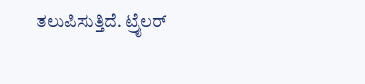ತಲುಪಿಸುತ್ತಿದೆ. ಟ್ರೈಲರ್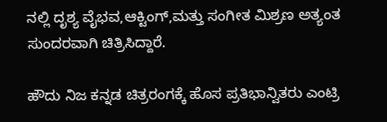ನಲ್ಲಿ ದೃಶ್ಯ ವೈಭವ,ಆಕ್ಟಿಂಗ್,ಮತ್ತು ಸಂಗೀತ ಮಿಶ್ರಣ ಅತ್ಯಂತ ಸುಂದರವಾಗಿ ಚಿತ್ರಿಸಿದ್ದಾರೆ.

ಹೌದು ನಿಜ ಕನ್ನಡ ಚಿತ್ರರಂಗಕ್ಕೆ ಹೊಸ ಪ್ರತಿಭಾನ್ವಿತರು ಎಂಟ್ರಿ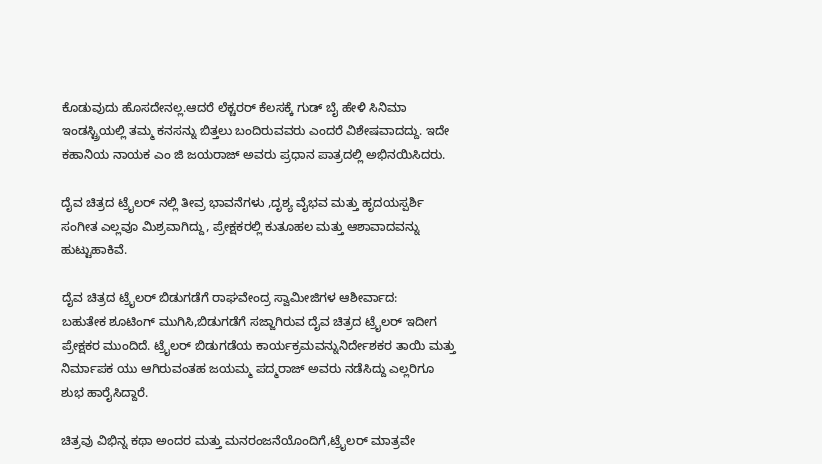ಕೊಡುವುದು ಹೊಸದೇನಲ್ಲ.ಆದರೆ ಲೆಕ್ಚರರ್ ಕೆಲಸಕ್ಕೆ ಗುಡ್ ಬೈ ಹೇಳಿ ಸಿನಿಮಾ ಇಂಡಸ್ಟ್ರಿಯಲ್ಲಿ ತಮ್ಮ ಕನಸನ್ನು ಬಿತ್ತಲು ಬಂದಿರುವವರು ಎಂದರೆ ವಿಶೇಷವಾದದ್ದು. ಇದೇ ಕಹಾನಿಯ ನಾಯಕ ಎಂ ಜಿ ಜಯರಾಜ್ ಅವರು ಪ್ರಧಾನ ಪಾತ್ರದಲ್ಲಿ ಅಭಿನಯಿಸಿದರು.

ದೈವ ಚಿತ್ರದ ಟ್ರೈಲರ್ ನಲ್ಲಿ ತೀವ್ರ ಭಾವನೆಗಳು ,ದೃಶ್ಯ ವೈಭವ ಮತ್ತು ಹೃದಯಸ್ಪರ್ಶಿ ಸಂಗೀತ ಎಲ್ಲವೂ ಮಿಶ್ರವಾಗಿದ್ದು, ಪ್ರೇಕ್ಷಕರಲ್ಲಿ ಕುತೂಹಲ ಮತ್ತು ಆಶಾವಾದವನ್ನು ಹುಟ್ಟುಹಾಕಿವೆ.

ದೈವ ಚಿತ್ರದ ಟ್ರೈಲರ್ ಬಿಡುಗಡೆಗೆ ರಾಘವೇಂದ್ರ ಸ್ವಾಮೀಜಿಗಳ ಆಶೀರ್ವಾದ:
ಬಹುತೇಕ ಶೂಟಿಂಗ್ ಮುಗಿಸಿ,ಬಿಡುಗಡೆಗೆ ಸಜ್ಜಾಗಿರುವ ದೈವ ಚಿತ್ರದ ಟ್ರೈಲರ್ ಇದೀಗ ಪ್ರೇಕ್ಷಕರ ಮುಂದಿದೆ. ಟ್ರೈಲರ್ ಬಿಡುಗಡೆಯ ಕಾರ್ಯಕ್ರಮವನ್ನುನಿರ್ದೇಶಕರ ತಾಯಿ ಮತ್ತು ನಿರ್ಮಾಪಕ ಯು ಆಗಿರುವಂತಹ ಜಯಮ್ಮ ಪದ್ಮರಾಜ್ ಅವರು ನಡೆಸಿದ್ದು ಎಲ್ಲರಿಗೂ ಶುಭ ಹಾರೈಸಿದ್ದಾರೆ.

ಚಿತ್ರವು ವಿಭಿನ್ನ ಕಥಾ ಅಂದರ ಮತ್ತು ಮನರಂಜನೆಯೊಂದಿಗೆ,ಟ್ರೈಲರ್ ಮಾತ್ರವೇ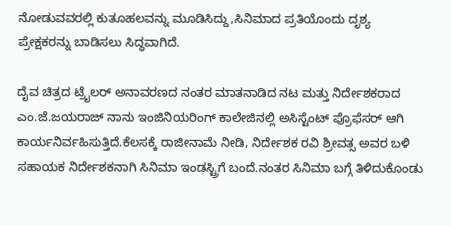ನೋಡುವವರಲ್ಲಿ ಕುತೂಹಲವನ್ನು ಮೂಡಿಸಿದ್ದು,ಸಿನಿಮಾದ ಪ್ರತಿಯೊಂದು ದೃಶ್ಯ ಪ್ರೇಕ್ಷಕರನ್ನು ಬಾಡಿಸಲು ಸಿದ್ಧವಾಗಿದೆ.

ದೈವ ಚಿತ್ರದ ಟ್ರೈಲರ್ ಅನಾವರಣದ ನಂತರ ಮಾತನಾಡಿದ ನಟ ಮತ್ತು ನಿರ್ದೇಶಕರಾದ ಎಂ.ಜೆ.ಜಯರಾಜ್ ನಾನು ಇಂಜಿನಿಯರಿಂಗ್ ಕಾಲೇಜಿನಲ್ಲಿ ಅಸಿಸ್ಟೆಂಟ್ ಪ್ರೊಫೆಸರ್ ಆಗಿ ಕಾರ್ಯನಿರ್ವಹಿಸುತ್ತಿದೆ.ಕೆಲಸಕ್ಕೆ ರಾಜೀನಾಮೆ ನೀಡಿ, ನಿರ್ದೇಶಕ ರವಿ ಶ್ರೀವತ್ಸ ಅವರ ಬಳಿ ಸಹಾಯಕ ನಿರ್ದೇಶಕನಾಗಿ ಸಿನಿಮಾ ಇಂಡಸ್ಟ್ರಿಗೆ ಬಂದೆ.ನಂತರ ಸಿನಿಮಾ ಬಗ್ಗೆ ತಿಳಿದುಕೊಂಡು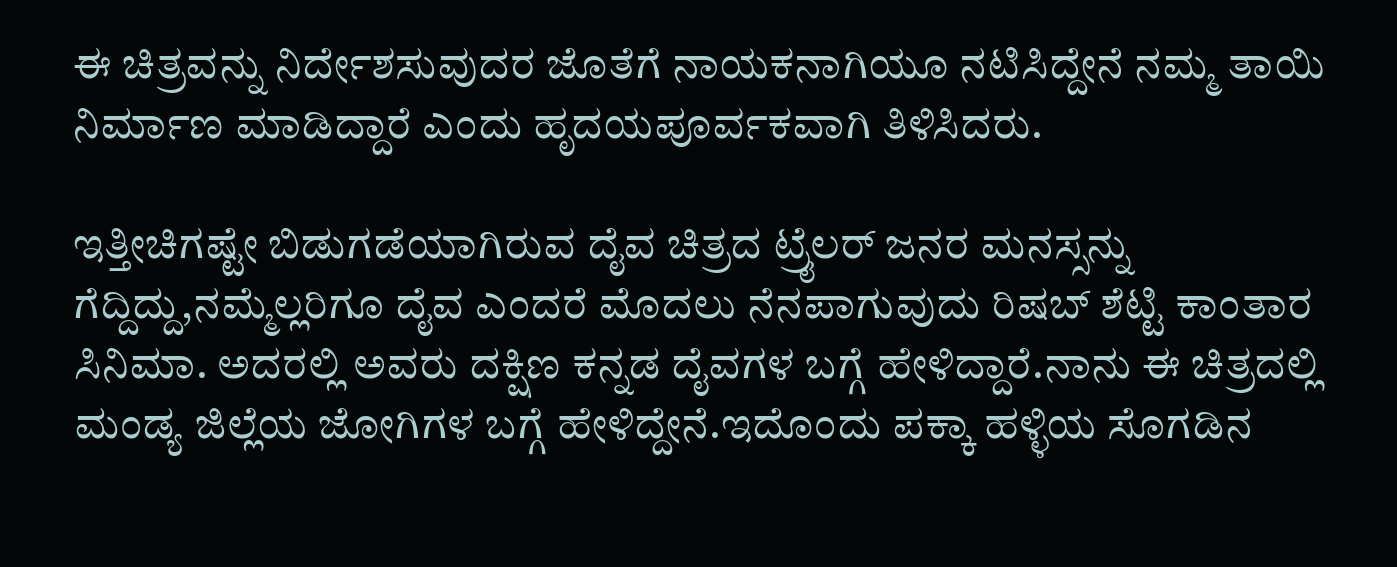ಈ ಚಿತ್ರವನ್ನು ನಿರ್ದೇಶಸುವುದರ ಜೊತೆಗೆ ನಾಯಕನಾಗಿಯೂ ನಟಿಸಿದ್ದೇನೆ ನಮ್ಮ ತಾಯಿ ನಿರ್ಮಾಣ ಮಾಡಿದ್ದಾರೆ ಎಂದು ಹೃದಯಪೂರ್ವಕವಾಗಿ ತಿಳಿಸಿದರು.

ಇತ್ತೀಚಿಗಷ್ಟೇ ಬಿಡುಗಡೆಯಾಗಿರುವ ದೈವ ಚಿತ್ರದ ಟ್ರೈಲರ್ ಜನರ ಮನಸ್ಸನ್ನು ಗೆದ್ದಿದ್ದು,ನಮ್ಮೆಲ್ಲರಿಗೂ ದೈವ ಎಂದರೆ ಮೊದಲು ನೆನಪಾಗುವುದು ರಿಷಬ್ ಶೆಟ್ಟಿ ಕಾಂತಾರ ಸಿನಿಮಾ. ಅದರಲ್ಲಿ ಅವರು ದಕ್ಷಿಣ ಕನ್ನಡ ದೈವಗಳ ಬಗ್ಗೆ ಹೇಳಿದ್ದಾರೆ.ನಾನು ಈ ಚಿತ್ರದಲ್ಲಿ ಮಂಡ್ಯ ಜಿಲ್ಲೆಯ ಜೋಗಿಗಳ ಬಗ್ಗೆ ಹೇಳಿದ್ದೇನೆ.ಇದೊಂದು ಪಕ್ಕಾ ಹಳ್ಳಿಯ ಸೊಗಡಿನ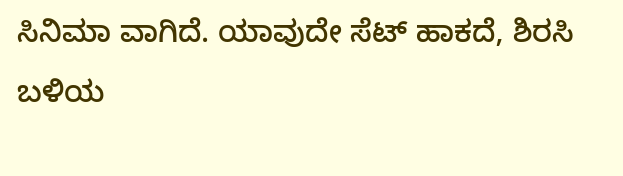ಸಿನಿಮಾ ವಾಗಿದೆ. ಯಾವುದೇ ಸೆಟ್ ಹಾಕದೆ, ಶಿರಸಿ ಬಳಿಯ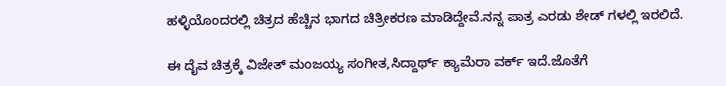ಹಳ್ಳಿಯೊಂದರಲ್ಲಿ ಚಿತ್ರದ ಹೆಚ್ಚಿನ ಭಾಗದ ಚಿತ್ರೀಕರಣ ಮಾಡಿದ್ದೇವೆ.ನನ್ನ ಪಾತ್ರ ಎರಡು ಶೇಡ್ ಗಳಲ್ಲಿ ಇರಲಿದೆ.

ಈ ದೈವ ಚಿತ್ರಕ್ಕೆ ವಿಜೇತ್ ಮಂಜಯ್ಯ ಸಂಗೀತ,ಸಿದ್ದಾರ್ಥ್ ಕ್ಯಾಮೆರಾ ವರ್ಕ್ ಇದೆ.ಜೊತೆಗೆ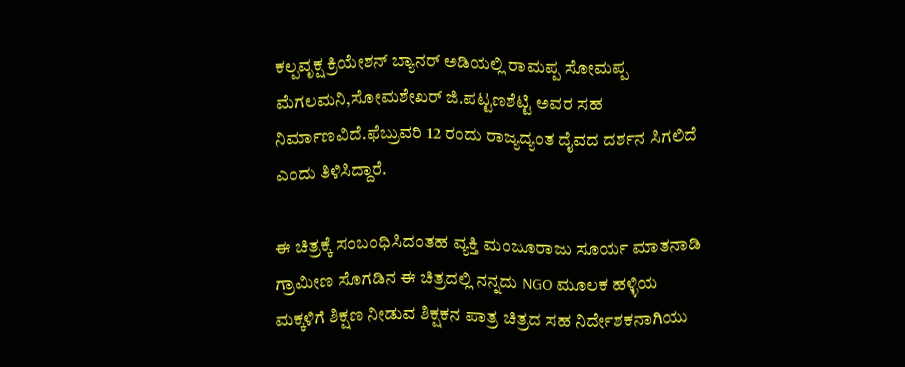ಕಲ್ಪವೃಕ್ಷ ಕ್ರಿಯೇಶನ್ ಬ್ಯಾನರ್ ಅಡಿಯಲ್ಲಿ ರಾಮಪ್ಪ ಸೋಮಪ್ಪ ಮೆಗಲಮನಿ,ಸೋಮಶೇಖರ್ ಜಿ.ಪಟ್ಟಣಶೆಟ್ಟಿ ಅವರ ಸಹ ನಿರ್ಮಾಣವಿದೆ.ಫೆಬ್ರುವರಿ 12 ರಂದು ರಾಜ್ಯದ್ಯಂತ ದೈವದ ದರ್ಶನ ಸಿಗಲಿದೆ ಎಂದು ತಿಳಿಸಿದ್ದಾರೆ.

ಈ ಚಿತ್ರಕ್ಕೆ ಸಂಬಂಧಿಸಿದಂತಹ ವ್ಯಕ್ತಿ ಮಂಜೂರಾಜು ಸೂರ್ಯ ಮಾತನಾಡಿ ಗ್ರಾಮೀಣ ಸೊಗಡಿನ ಈ ಚಿತ್ರದಲ್ಲಿ ನನ್ನದು NGO ಮೂಲಕ ಹಳ್ಳಿಯ ಮಕ್ಕಳಿಗೆ ಶಿಕ್ಷಣ ನೀಡುವ ಶಿಕ್ಷಕನ ಪಾತ್ರ ಚಿತ್ರದ ಸಹ ನಿರ್ದೇಶಕನಾಗಿಯು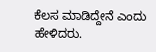ಕೆಲಸ ಮಾಡಿದ್ದೇನೆ ಎಂದು ಹೇಳಿದರು.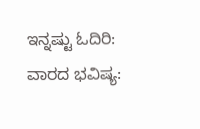ಇನ್ನಷ್ಟು ಓದಿರಿ:
ವಾರದ ಭವಿಷ್ಯ: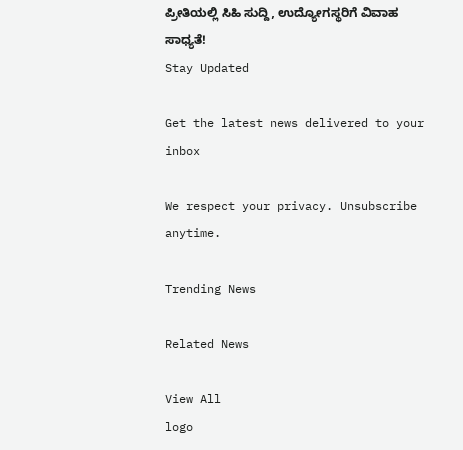ಪ್ರೀತಿಯಲ್ಲಿ ಸಿಹಿ ಸುದ್ದಿ, ಉದ್ಯೋಗಸ್ಥರಿಗೆ ವಿವಾಹ ಸಾಧ್ಯತೆ!
Stay Updated

Get the latest news delivered to your inbox

We respect your privacy. Unsubscribe anytime.

Trending News

Related News

View All
logo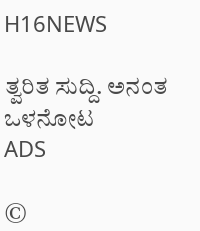H16NEWS

ತ್ವರಿತ ಸುದ್ದಿ. ಅನಂತ ಒಳನೋಟ
ADS

©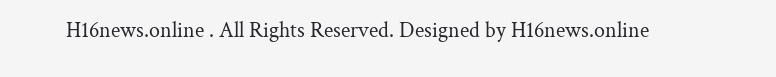H16news.online . All Rights Reserved. Designed by H16news.online